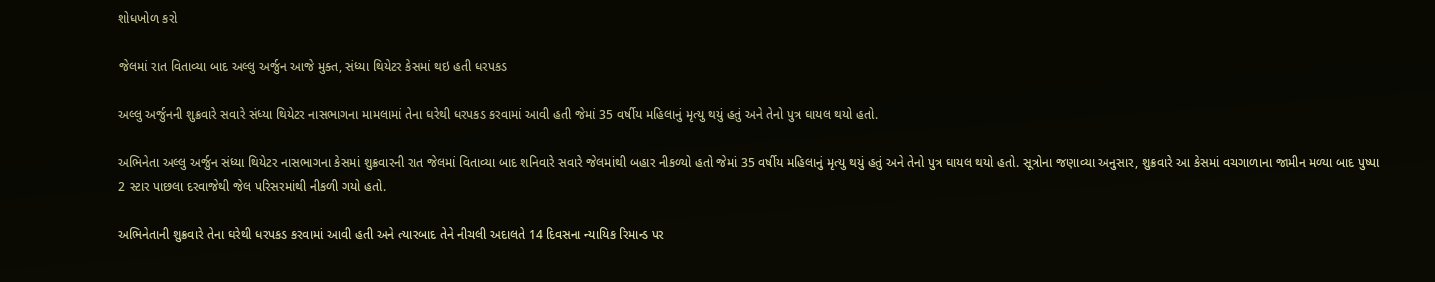શોધખોળ કરો

જેલમાં રાત વિતાવ્યા બાદ અલ્લુ અર્જુન આજે મુક્ત, સંધ્યા થિયેટર કેસમાં થઇ હતી ધરપકડ

અલ્લુ અર્જુનની શુક્રવારે સવારે સંધ્યા થિયેટર નાસભાગના મામલામાં તેના ઘરેથી ધરપકડ કરવામાં આવી હતી જેમાં 35 વર્ષીય મહિલાનું મૃત્યુ થયું હતું અને તેનો પુત્ર ઘાયલ થયો હતો.

અભિનેતા અલ્લુ અર્જુન સંધ્યા થિયેટર નાસભાગના કેસમાં શુક્રવારની રાત જેલમાં વિતાવ્યા બાદ શનિવારે સવારે જેલમાંથી બહાર નીકળ્યો હતો જેમાં 35 વર્ષીય મહિલાનું મૃત્યુ થયું હતું અને તેનો પુત્ર ઘાયલ થયો હતો. સૂત્રોના જણાવ્યા અનુસાર, શુક્રવારે આ કેસમાં વચગાળાના જામીન મળ્યા બાદ પુષ્પા 2 સ્ટાર પાછલા દરવાજેથી જેલ પરિસરમાંથી નીકળી ગયો હતો.

અભિનેતાની શુક્રવારે તેના ઘરેથી ધરપકડ કરવામાં આવી હતી અને ત્યારબાદ તેને નીચલી અદાલતે 14 દિવસના ન્યાયિક રિમાન્ડ પર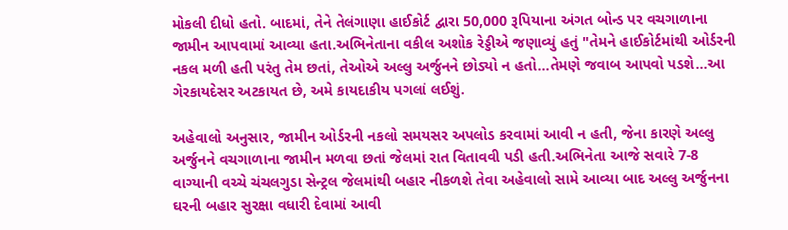મોકલી દીધો હતો. બાદમાં, તેને તેલંગાણા હાઈકોર્ટ દ્વારા 50,000 રૂપિયાના અંગત બોન્ડ પર વચગાળાના જામીન આપવામાં આવ્યા હતા.અભિનેતાના વકીલ અશોક રેડ્ડીએ જણાવ્યું હતું "તેમને હાઈકોર્ટમાંથી ઓર્ડરની નકલ મળી હતી પરંતુ તેમ છતાં, તેઓએ અલ્લુ અર્જુનને છોડ્યો ન હતો...તેમણે જવાબ આપવો પડશે...આ ગેરકાયદેસર અટકાયત છે, અમે કાયદાકીય પગલાં લઈશું.

અહેવાલો અનુસાર, જામીન ઓર્ડરની નકલો સમયસર અપલોડ કરવામાં આવી ન હતી, જેના કારણે અલ્લુ અર્જુનને વચગાળાના જામીન મળવા છતાં જેલમાં રાત વિતાવવી પડી હતી.અભિનેતા આજે સવારે 7-8 વાગ્યાની વચ્ચે ચંચલગુડા સેન્ટ્રલ જેલમાંથી બહાર નીકળશે તેવા અહેવાલો સામે આવ્યા બાદ અલ્લુ અર્જુનના ઘરની બહાર સુરક્ષા વધારી દેવામાં આવી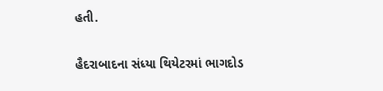હતી.

હૈદરાબાદના સંધ્યા થિયેટરમાં ભાગદોડ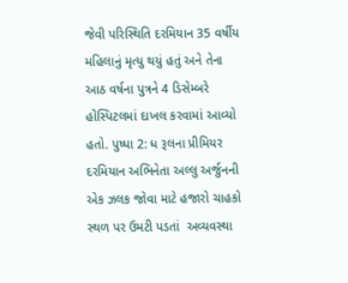જેવી પરિસ્થિતિ દરમિયાન 35 વર્ષીય મહિલાનું મૃત્યુ થયું હતું અને તેના આઠ વર્ષના પુત્રને 4 ડિસેમ્બરે હોસ્પિટલમાં દાખલ કરવામાં આવ્યો હતો. પુષ્પા 2: ધ રૂલના પ્રીમિયર દરમિયાન અભિનેતા અલ્લુ અર્જુનની એક ઝલક જોવા માટે હજારો ચાહકો સ્થળ પર ઉમટી પડતાં  અવ્યવસ્થા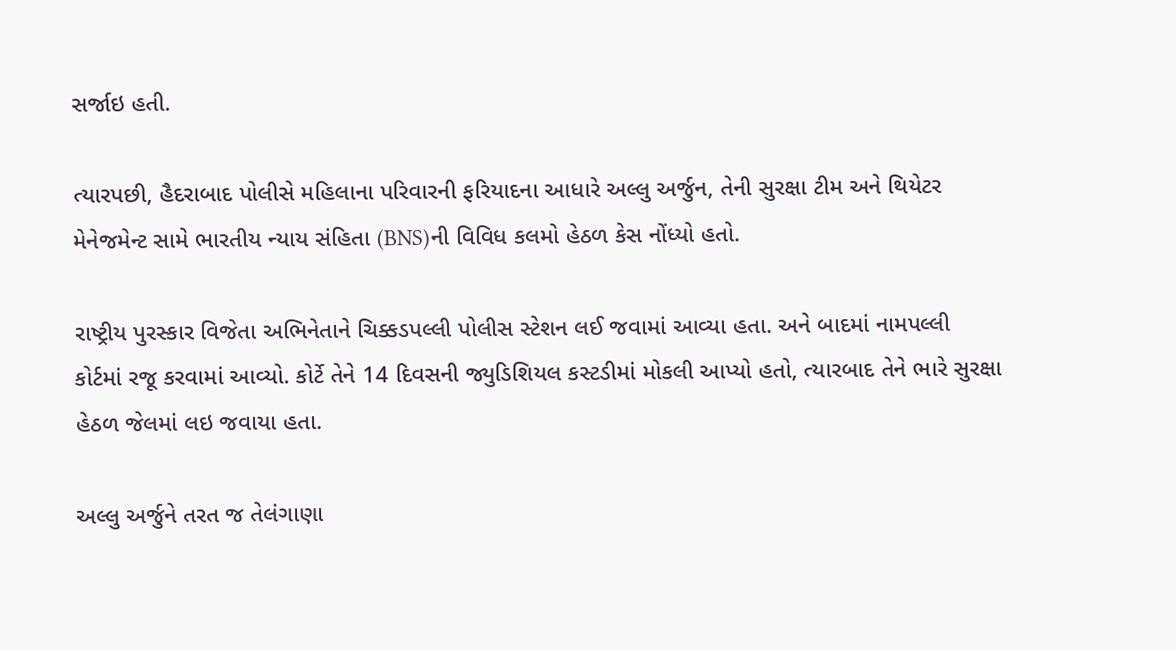સર્જાઇ હતી.

ત્યારપછી, હૈદરાબાદ પોલીસે મહિલાના પરિવારની ફરિયાદના આધારે અલ્લુ અર્જુન, તેની સુરક્ષા ટીમ અને થિયેટર મેનેજમેન્ટ સામે ભારતીય ન્યાય સંહિતા (BNS)ની વિવિધ કલમો હેઠળ કેસ નોંધ્યો હતો.

રાષ્ટ્રીય પુરસ્કાર વિજેતા અભિનેતાને ચિક્કડપલ્લી પોલીસ સ્ટેશન લઈ જવામાં આવ્યા હતા. અને બાદમાં નામપલ્લી કોર્ટમાં રજૂ કરવામાં આવ્યો. કોર્ટે તેને 14 દિવસની જ્યુડિશિયલ કસ્ટડીમાં મોકલી આપ્યો હતો, ત્યારબાદ તેને ભારે સુરક્ષા હેઠળ જેલમાં લઇ જવાયા હતા.

અલ્લુ અર્જુને તરત જ તેલંગાણા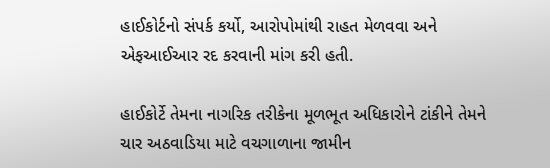હાઈકોર્ટનો સંપર્ક કર્યો, આરોપોમાંથી રાહત મેળવવા અને એફઆઈઆર રદ કરવાની માંગ કરી હતી.

હાઈકોર્ટે તેમના નાગરિક તરીકેના મૂળભૂત અધિકારોને ટાંકીને તેમને ચાર અઠવાડિયા માટે વચગાળાના જામીન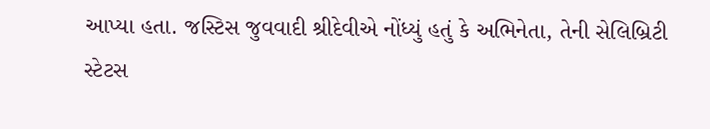આપ્યા હતા. જસ્ટિસ જુવવાદી શ્રીદેવીએ નોંધ્યું હતું કે અભિનેતા, તેની સેલિબ્રિટી સ્ટેટસ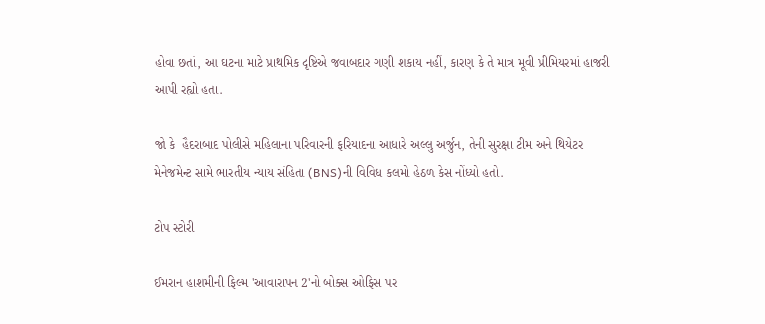હોવા છતાં, આ ઘટના માટે પ્રાથમિક દૃષ્ટિએ જવાબદાર ગણી શકાય નહીં, કારણ કે તે માત્ર મૂવી પ્રીમિયરમાં હાજરી આપી રહ્યો હતા.

જો કે  હૈદરાબાદ પોલીસે મહિલાના પરિવારની ફરિયાદના આધારે અલ્લુ અર્જુન, તેની સુરક્ષા ટીમ અને થિયેટર મેનેજમેન્ટ સામે ભારતીય ન્યાય સંહિતા (BNS)ની વિવિધ કલમો હેઠળ કેસ નોંધ્યો હતો.

ટોપ સ્ટોરી

ઈમરાન હાશમીની ફિલ્મ 'આવારાપન 2'નો બોક્સ ઓફિસ પર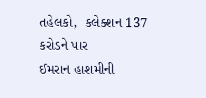તહેલકો,  કલેક્શન 137 કરોડને પાર
ઈમરાન હાશમીની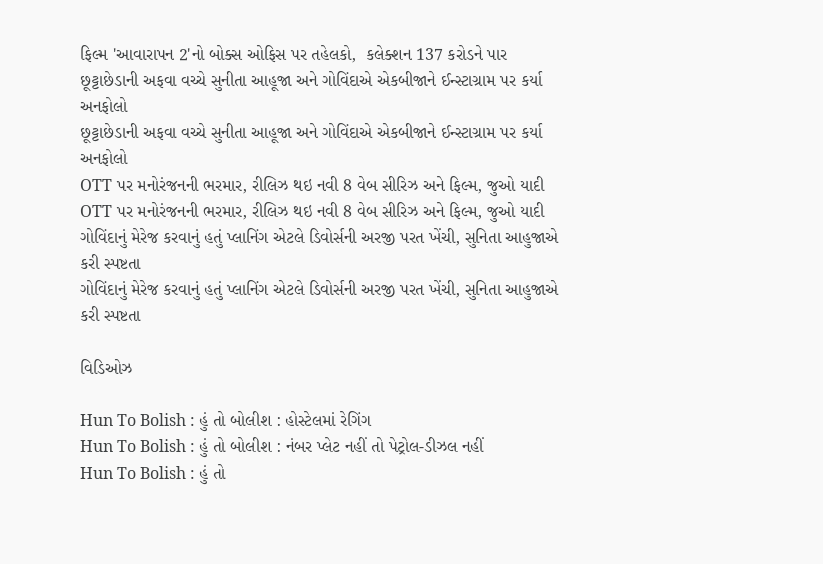ફિલ્મ 'આવારાપન 2'નો બોક્સ ઓફિસ પર તહેલકો,  કલેક્શન 137 કરોડને પાર
છૂટ્ટાછેડાની અફવા વચ્ચે સુનીતા આહૂજા અને ગોવિંદાએ એકબીજાને ઈન્સ્ટાગ્રામ પર કર્યા અનફોલો
છૂટ્ટાછેડાની અફવા વચ્ચે સુનીતા આહૂજા અને ગોવિંદાએ એકબીજાને ઈન્સ્ટાગ્રામ પર કર્યા અનફોલો
OTT પર મનોરંજનની ભરમાર, રીલિઝ થઇ નવી 8 વેબ સીરિઝ અને ફિલ્મ, જુઓ યાદી
OTT પર મનોરંજનની ભરમાર, રીલિઝ થઇ નવી 8 વેબ સીરિઝ અને ફિલ્મ, જુઓ યાદી
ગોવિંદાનું મેરેજ કરવાનું હતું પ્લાનિંગ એટલે ડિવોર્સની અરજી પરત ખેંચી, સુનિતા આહુજાએ કરી સ્પષ્ટતા
ગોવિંદાનું મેરેજ કરવાનું હતું પ્લાનિંગ એટલે ડિવોર્સની અરજી પરત ખેંચી, સુનિતા આહુજાએ કરી સ્પષ્ટતા

વિડિઓઝ

Hun To Bolish : હું તો બોલીશ : હોસ્ટેલમાં રેગિંગ
Hun To Bolish : હું તો બોલીશ : નંબર પ્લેટ નહીં તો પેટ્રોલ-ડીઝલ નહીં
Hun To Bolish : હું તો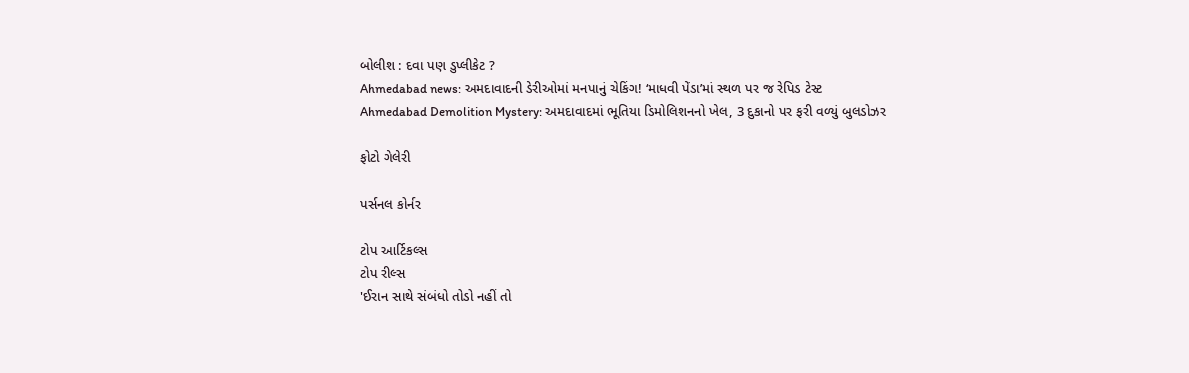બોલીશ : દવા પણ ડુપ્લીકેટ ?
Ahmedabad news: અમદાવાદની ડેરીઓમાં મનપાનું ચેકિંગ! ‘માધવી પેંડા’માં સ્થળ પર જ રેપિડ ટેસ્ટ
Ahmedabad Demolition Mystery: અમદાવાદમાં ભૂતિયા ડિમોલિશનનો ખેલ, 3 દુકાનો પર ફરી વળ્યું બુલડોઝર

ફોટો ગેલેરી

પર્સનલ કોર્નર

ટોપ આર્ટિકલ્સ
ટોપ રીલ્સ
'ઈરાન સાથે સંબંધો તોડો નહીં તો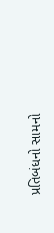પ્રતિબંધનો સામનો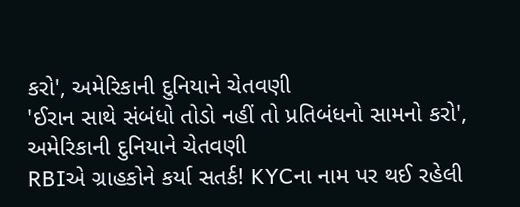કરો', અમેરિકાની દુનિયાને ચેતવણી
'ઈરાન સાથે સંબંધો તોડો નહીં તો પ્રતિબંધનો સામનો કરો', અમેરિકાની દુનિયાને ચેતવણી
RBIએ ગ્રાહકોને કર્યા સતર્ક! KYCના નામ પર થઈ રહેલી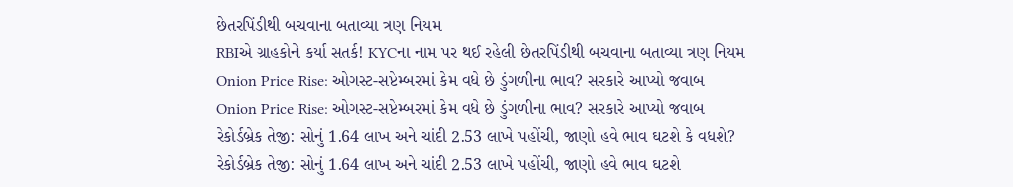છેતરપિંડીથી બચવાના બતાવ્યા ત્રણ નિયમ
RBIએ ગ્રાહકોને કર્યા સતર્ક! KYCના નામ પર થઈ રહેલી છેતરપિંડીથી બચવાના બતાવ્યા ત્રણ નિયમ
Onion Price Rise: ઓગસ્ટ-સપ્ટેમ્બરમાં કેમ વધે છે ડુંગળીના ભાવ? સરકારે આપ્યો જવાબ
Onion Price Rise: ઓગસ્ટ-સપ્ટેમ્બરમાં કેમ વધે છે ડુંગળીના ભાવ? સરકારે આપ્યો જવાબ
રેકોર્ડબ્રેક તેજી: સોનું 1.64 લાખ અને ચાંદી 2.53 લાખે પહોંચી, જાણો હવે ભાવ ઘટશે કે વધશે?
રેકોર્ડબ્રેક તેજી: સોનું 1.64 લાખ અને ચાંદી 2.53 લાખે પહોંચી, જાણો હવે ભાવ ઘટશે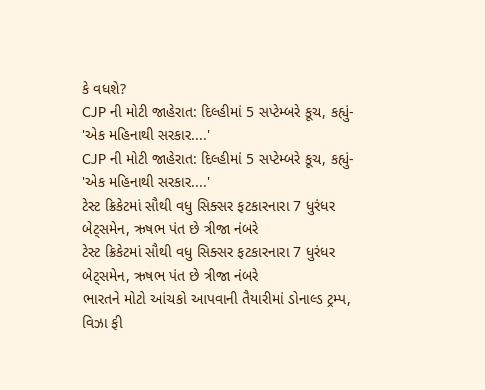કે વધશે?
CJP ની મોટી જાહેરાત: દિલ્હીમાં 5 સપ્ટેમ્બરે કૂચ, કહ્યું- 'એક મહિનાથી સરકાર....'
CJP ની મોટી જાહેરાત: દિલ્હીમાં 5 સપ્ટેમ્બરે કૂચ, કહ્યું- 'એક મહિનાથી સરકાર....'
ટેસ્ટ ક્રિકેટમાં સૌથી વધુ સિક્સર ફટકારનારા 7 ધુરંધર બેટ્સમેન, ઋષભ પંત છે ત્રીજા નંબરે
ટેસ્ટ ક્રિકેટમાં સૌથી વધુ સિક્સર ફટકારનારા 7 ધુરંધર બેટ્સમેન, ઋષભ પંત છે ત્રીજા નંબરે
ભારતને મોટો આંચકો આપવાની તૈયારીમાં ડોનાલ્ડ ટ્રમ્પ, વિઝા ફી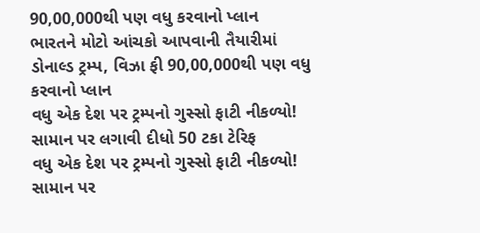90,00,000થી પણ વધુ કરવાનો પ્લાન
ભારતને મોટો આંચકો આપવાની તૈયારીમાં ડોનાલ્ડ ટ્રમ્પ, વિઝા ફી 90,00,000થી પણ વધુ કરવાનો પ્લાન
વધુ એક દેશ પર ટ્રમ્પનો ગુસ્સો ફાટી નીકળ્યો! સામાન પર લગાવી દીધો 50 ટકા ટેરિફ
વધુ એક દેશ પર ટ્રમ્પનો ગુસ્સો ફાટી નીકળ્યો! સામાન પર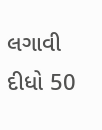લગાવી દીધો 50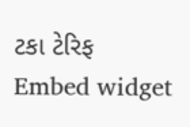ટકા ટેરિફ
Embed widget